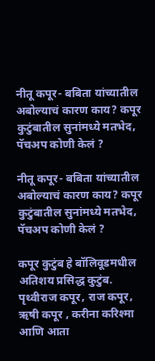नीतू कपूर- बबिता यांच्यातील अबोल्याचं कारण काय? कपूर कुटुंबातील सुनांमध्ये मतभेद, पॅचअप कोणी केलं ?

नीतू कपूर- बबिता यांच्यातील अबोल्याचं कारण काय? कपूर कुटुंबातील सुनांमध्ये मतभेद, पॅचअप कोणी केलं ?

कपूर कुटुंब हे बॉलिवूडमधील अतिशय प्रसिद्ध कुटुंब. पृथ्वीराज कपूर, राज कपूर, ऋषी कपूर , करीना करिश्मा आणि आता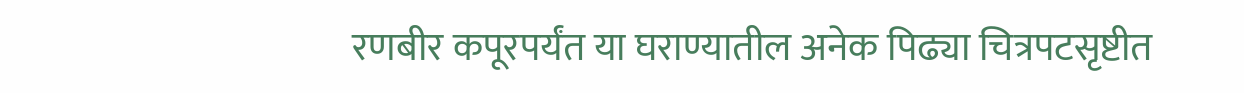रणबीर कपूरपर्यंत या घराण्यातील अनेक पिढ्या चित्रपटसृष्टीत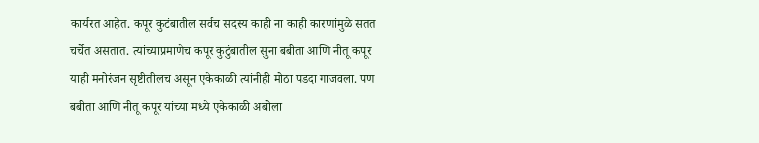कार्यरत आहेत. कपूर कुटंबातील सर्वच सदस्य काही ना काही कारणांमुळे सतत चर्चेत असतात. त्यांच्याप्रमाणेच कपूर कुटुंबातील सुना बबीता आणि नीतू कपूर याही मनोरंजन सृष्टीतीलच असून एकेकाळी त्यांनीही मोठा पडदा गाजवला. पण बबीता आणि नीतू कपूर यांच्या मध्ये एकेकाळी अबोला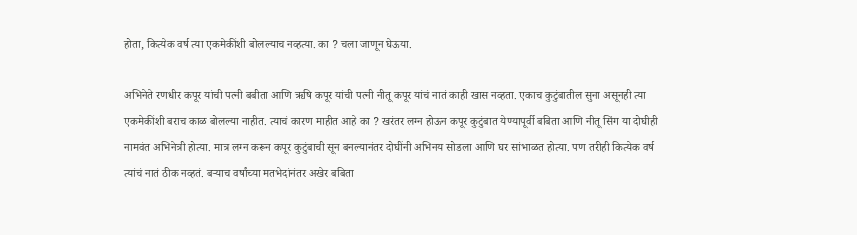होता, कित्येक वर्ष त्या एकमेकींशी बोलल्याच नव्हत्या. का ? चला जाणून घेऊया.

अभिनेते रणधीर कपूर यांची पत्नी बबीता आणि ऋषि कपूर यांची पत्नी नीतू कपूर यांचं नातं काही खास नव्हता. एकाच कुटुंबातील सुना असूनही त्या एकमेकींशी बराच काळ बोलल्या नाहीत. त्याचं कारण माहीत आहे का ? खरंतर लग्न होऊन कपूर कुटुंबात येण्यापूर्वी बबिता आणि नीतू सिंग या दोघीही नामवंत अभिनेत्री होत्या. मात्र लग्न करून कपूर कुटुंबाची सून बनल्यानंतर दोघींनी अभिनय सोडला आणि घर सांभाळत होत्या. पण तरीही कित्येक वर्ष त्यांचं नातं ठीक नव्हतं. बऱ्याच वर्षांच्या मतभेदांनंतर अखेर बबिता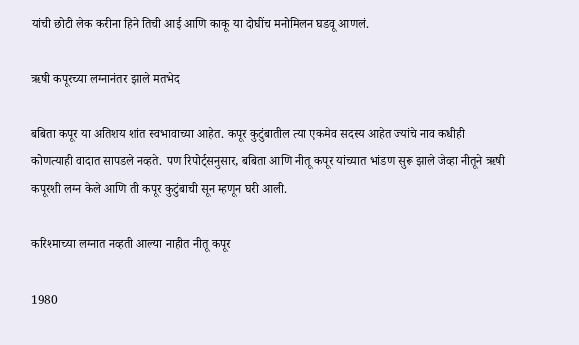यांची छोटी लेक करीना हिने तिची आई आणि काकू या दोघींच मनोमिलन घडवू आणलं.

ऋषी कपूरच्या लग्नानंतर झाले मतभेद

बबिता कपूर या अतिशय शांत स्वभावाच्या आहेत. कपूर कुटुंबातील त्या एकमेव सदस्य आहेत ज्यांचे नाव कधीही कोणत्याही वादात सापडले नव्हते. पण रिपोर्ट्सनुसार, बबिता आणि नीतू कपूर यांच्यात भांडण सुरू झाले जेव्हा नीतूने ऋषी कपूरशी लग्न केले आणि ती कपूर कुटुंबाची सून म्हणून घरी आली.

करिश्माच्या लग्नात नव्हती आल्या नाहीत नीतू कपूर

1980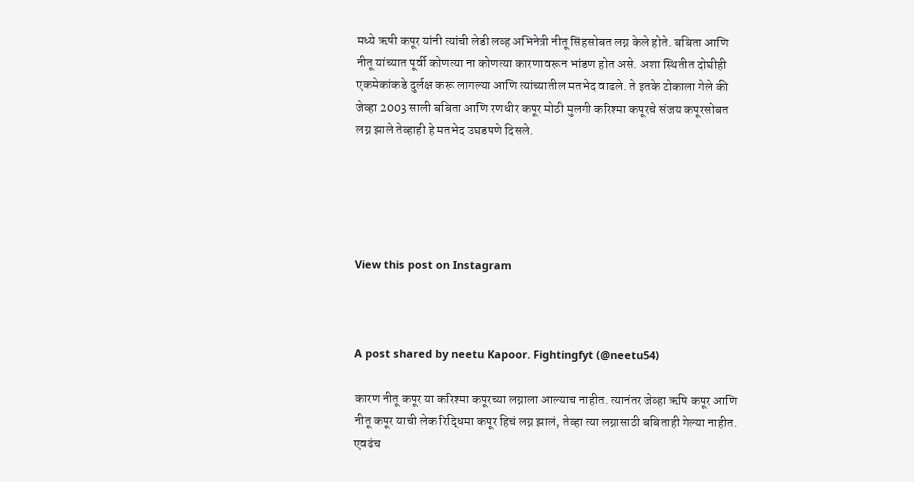मध्ये ऋषी कपूर यांनी त्यांची लेडी लव्ह अभिनेत्री नीतू सिंहसोबत लग्न केले होते. बबिता आणि नीतू यांच्यात पूर्वी कोणत्या ना कोणत्या कारणावरून भांडण होत असे. अशा स्थितीत दोघीही एकमेकांकडे दुर्लक्ष करू लागल्या आणि त्यांच्यातील मतभेद वाढले. ते इतके टोकाला गेले की जेव्हा 2003 साली बबिता आणि रणधीर कपूर मोठी मुलगी करिश्मा कपूरचे संजय कपूरसोबत लग्न झाले तेव्हाही हे मतभेद उघडपणे दिसले.





View this post on Instagram



A post shared by neetu Kapoor. Fightingfyt (@neetu54)

कारण नीतू कपूर या करिश्मा कपूरच्या लग्नाला आल्याच नाहीत. त्यानंतर जेव्हा ऋषि कपूर आणि नीतू कपूर याची लेक रिद्धिमा कपूर हिचं लग्न झालं, तेव्हा त्या लग्नासाठी बबिताही गेल्या नाहीत. एवढंच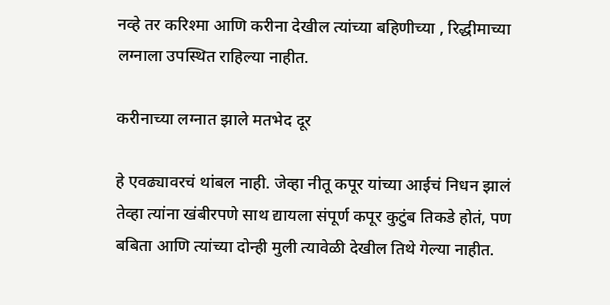नव्हे तर करिश्मा आणि करीना देखील त्यांच्या बहिणीच्या , रिद्धीमाच्या लग्नाला उपस्थित राहिल्या नाहीत.

करीनाच्या लग्नात झाले मतभेद दूर

हे एवढ्यावरचं थांबल नाही. जेव्हा नीतू कपूर यांच्या आईचं निधन झालं तेव्हा त्यांना खंबीरपणे साथ द्यायला संपूर्ण कपूर कुटुंब तिकडे होतं, पण बबिता आणि त्यांच्या दोन्ही मुली त्यावेळी देखील तिथे गेल्या नाहीत.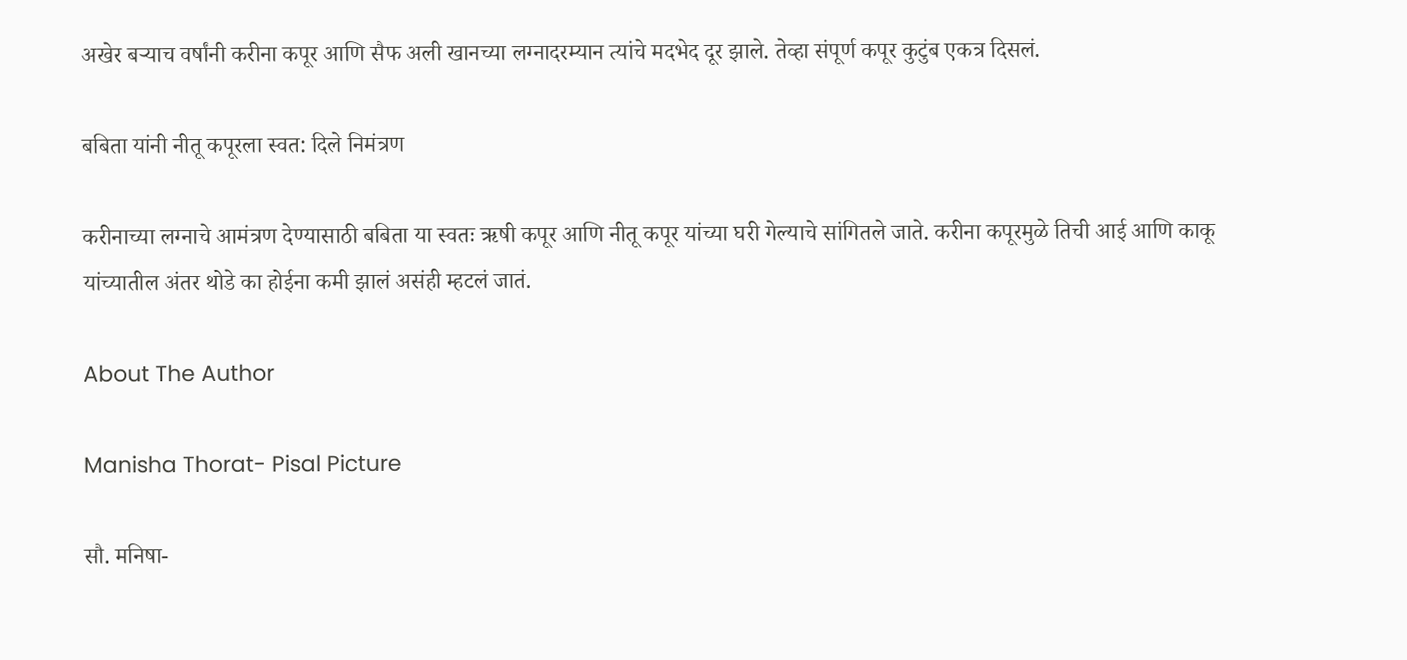अखेर बऱ्याच वर्षांनी करीना कपूर आणि सैफ अली खानच्या लग्नादरम्यान त्यांचे मदभेद दूर झाले. तेव्हा संपूर्ण कपूर कुटुंब एकत्र दिसलं.

बबिता यांनी नीतू कपूरला स्वत: दिले निमंत्रण

करीनाच्या लग्नाचे आमंत्रण देण्यासाठी बबिता या स्वतः ऋषी कपूर आणि नीतू कपूर यांच्या घरी गेल्याचे सांगितले जाते. करीना कपूरमुळे तिची आई आणि काकू यांच्यातील अंतर थोडे का होईना कमी झालं असंही म्हटलं जातं.

About The Author

Manisha Thorat- Pisal Picture

सौ. मनिषा-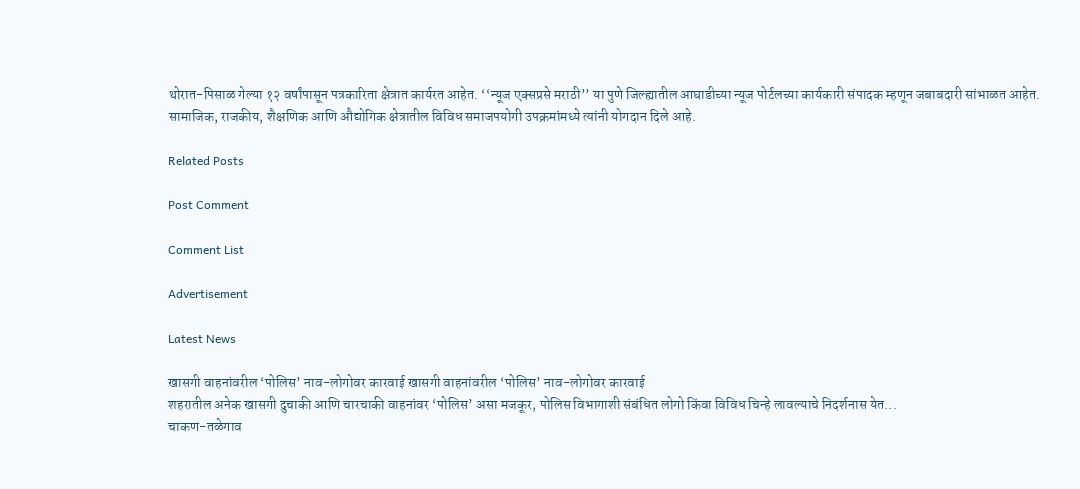थोरात-पिसाळ गेल्या १२ वर्षांपासून पत्रकारिता क्षेत्रात कार्यरत आहेत. ‘‘न्यूज एक्सप्रसे मराठी’’ या पुणे जिल्ह्यातील आघाडीच्या न्यूज पोर्टलच्या कार्यकारी संपादक म्हणून जबाबदारी सांभाळत आहेत. सामाजिक, राजकीय, शैक्षणिक आणि औद्योगिक क्षेत्रातील विविध समाजपयोगी उपक्रमांमध्ये त्यांनी योगदान दिले आहे.

Related Posts

Post Comment

Comment List

Advertisement

Latest News

खासगी वाहनांवरील ‘पोलिस’ नाव-लोगोवर कारवाई खासगी वाहनांवरील ‘पोलिस’ नाव-लोगोवर कारवाई
शहरातील अनेक खासगी दुचाकी आणि चारचाकी वाहनांवर ‘पोलिस’ असा मजकूर, पोलिस विभागाशी संबंधित लोगो किंवा विविध चिन्हे लावल्याचे निदर्शनास येत...
चाकण-तळेगाव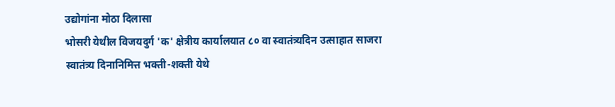उद्योगांना मोठा दिलासा
भोसरी येथील विजयदुर्ग 'क' क्षेत्रीय कार्यालयात ८० वा स्वातंत्र्यदिन उत्साहात साजरा
स्वातंत्र्य दिनानिमित्त भक्ती-शक्ती येथे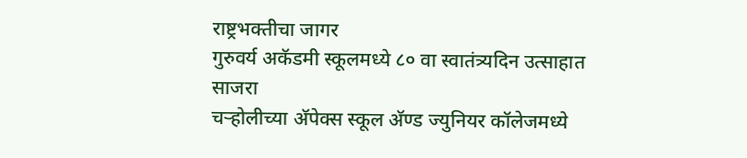राष्ट्रभक्तीचा जागर
गुरुवर्य अकॅडमी स्कूलमध्ये ८० वा स्वातंत्र्यदिन उत्साहात साजरा
चऱ्होलीच्या अ‍ॅपेक्स स्कूल अ‍ॅण्ड ज्युनियर कॉलेजमध्ये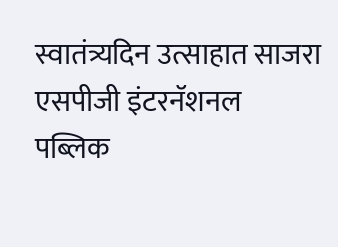स्वातंत्र्यदिन उत्साहात साजरा
एसपीजी इंटरनॅशनल पब्लिक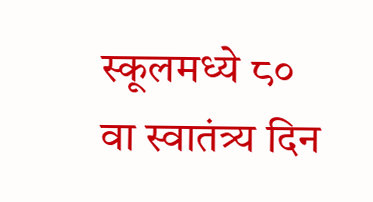स्कूलमध्ये ८० वा स्वातंत्र्य दिन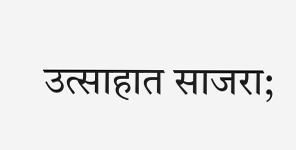उत्साहात साजरा;